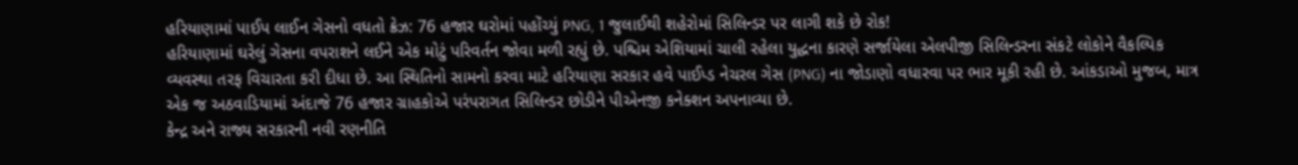હરિયાણામાં પાઈપ લાઈન ગેસનો વધતો ક્રેઝ: 76 હજાર ઘરોમાં પહોંચ્યું PNG, 1 જુલાઈથી શહેરોમાં સિલિન્ડર પર લાગી શકે છે રોક!
હરિયાણામાં ઘરેલું ગેસના વપરાશને લઈને એક મોટું પરિવર્તન જોવા મળી રહ્યું છે. પશ્ચિમ એશિયામાં ચાલી રહેલા યુદ્ધના કારણે સર્જાયેલા એલપીજી સિલિન્ડરના સંકટે લોકોને વૈકલ્પિક વ્યવસ્થા તરફ વિચારતા કરી દીધા છે. આ સ્થિતિનો સામનો કરવા માટે હરિયાણા સરકાર હવે પાઈપ્ડ નેચરલ ગેસ (PNG) ના જોડાણો વધારવા પર ભાર મૂકી રહી છે. આંકડાઓ મુજબ, માત્ર એક જ અઠવાડિયામાં અંદાજે 76 હજાર ગ્રાહકોએ પરંપરાગત સિલિન્ડર છોડીને પીએનજી કનેક્શન અપનાવ્યા છે.
કેન્દ્ર અને રાજ્ય સરકારની નવી રણનીતિ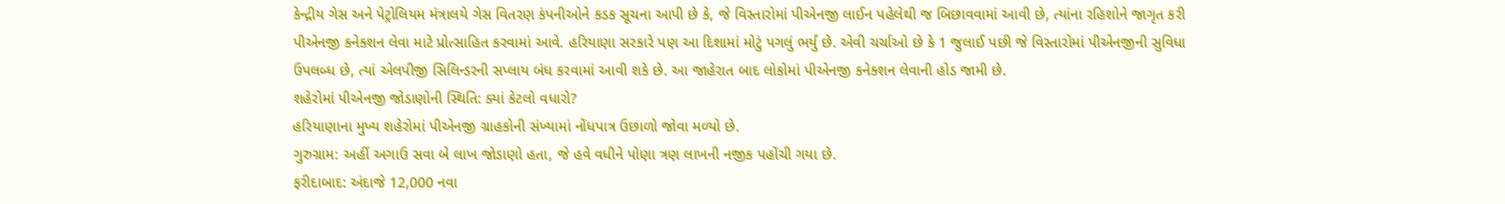કેન્દ્રીય ગેસ અને પેટ્રોલિયમ મંત્રાલયે ગેસ વિતરણ કંપનીઓને કડક સૂચના આપી છે કે, જે વિસ્તારોમાં પીએનજી લાઈન પહેલેથી જ બિછાવવામાં આવી છે, ત્યાંના રહિશોને જાગૃત કરી પીએનજી કનેક્શન લેવા માટે પ્રોત્સાહિત કરવામાં આવે. હરિયાણા સરકારે પણ આ દિશામાં મોટું પગલું ભર્યું છે. એવી ચર્ચાઓ છે કે 1 જુલાઈ પછી જે વિસ્તારોમાં પીએનજીની સુવિધા ઉપલબ્ધ છે, ત્યાં એલપીજી સિલિન્ડરની સપ્લાય બંધ કરવામાં આવી શકે છે. આ જાહેરાત બાદ લોકોમાં પીએનજી કનેક્શન લેવાની હોડ જામી છે.
શહેરોમાં પીએનજી જોડાણોની સ્થિતિ: ક્યાં કેટલો વધારો?
હરિયાણાના મુખ્ય શહેરોમાં પીએનજી ગ્રાહકોની સંખ્યામાં નોંધપાત્ર ઉછાળો જોવા મળ્યો છે.
ગુરુગ્રામ: અહીં અગાઉ સવા બે લાખ જોડાણો હતા, જે હવે વધીને પોણા ત્રણ લાખની નજીક પહોંચી ગયા છે.
ફરીદાબાદ: અંદાજે 12,000 નવા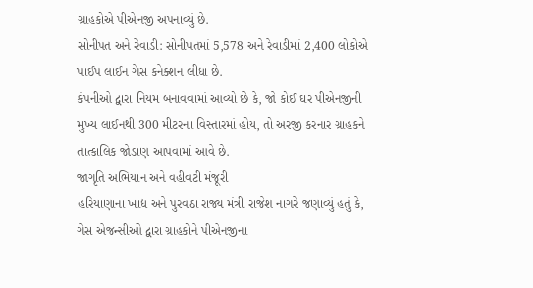ગ્રાહકોએ પીએનજી અપનાવ્યું છે.
સોનીપત અને રેવાડી: સોનીપતમાં 5,578 અને રેવાડીમાં 2,400 લોકોએ પાઈપ લાઈન ગેસ કનેક્શન લીધા છે.
કંપનીઓ દ્વારા નિયમ બનાવવામાં આવ્યો છે કે, જો કોઈ ઘર પીએનજીની મુખ્ય લાઈનથી 300 મીટરના વિસ્તારમાં હોય, તો અરજી કરનાર ગ્રાહકને તાત્કાલિક જોડાણ આપવામાં આવે છે.
જાગૃતિ અભિયાન અને વહીવટી મંજૂરી
હરિયાણાના ખાદ્ય અને પુરવઠા રાજ્ય મંત્રી રાજેશ નાગરે જણાવ્યું હતું કે, ગેસ એજન્સીઓ દ્વારા ગ્રાહકોને પીએનજીના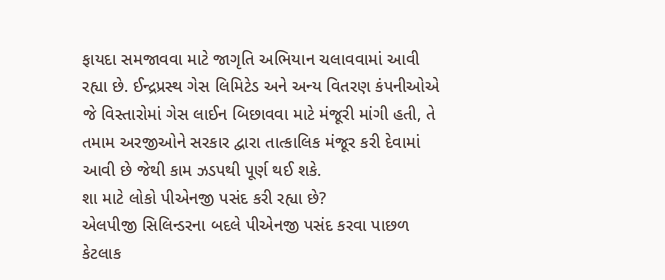ફાયદા સમજાવવા માટે જાગૃતિ અભિયાન ચલાવવામાં આવી રહ્યા છે. ઈન્દ્રપ્રસ્થ ગેસ લિમિટેડ અને અન્ય વિતરણ કંપનીઓએ જે વિસ્તારોમાં ગેસ લાઈન બિછાવવા માટે મંજૂરી માંગી હતી, તે તમામ અરજીઓને સરકાર દ્વારા તાત્કાલિક મંજૂર કરી દેવામાં આવી છે જેથી કામ ઝડપથી પૂર્ણ થઈ શકે.
શા માટે લોકો પીએનજી પસંદ કરી રહ્યા છે?
એલપીજી સિલિન્ડરના બદલે પીએનજી પસંદ કરવા પાછળ કેટલાક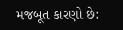મજબૂત કારણો છે: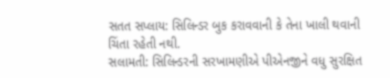સતત સપ્લાય: સિલિન્ડર બુક કરાવવાની કે તેના ખાલી થવાની ચિંતા રહેતી નથી.
સલામતી: સિલિન્ડરની સરખામણીએ પીએનજીને વધુ સુરક્ષિત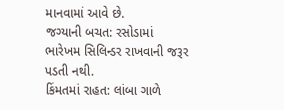માનવામાં આવે છે.
જગ્યાની બચત: રસોડામાં ભારેખમ સિલિન્ડર રાખવાની જરૂર પડતી નથી.
કિંમતમાં રાહત: લાંબા ગાળે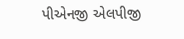પીએનજી એલપીજી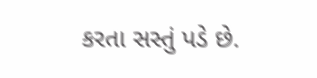કરતા સસ્તું પડે છે.